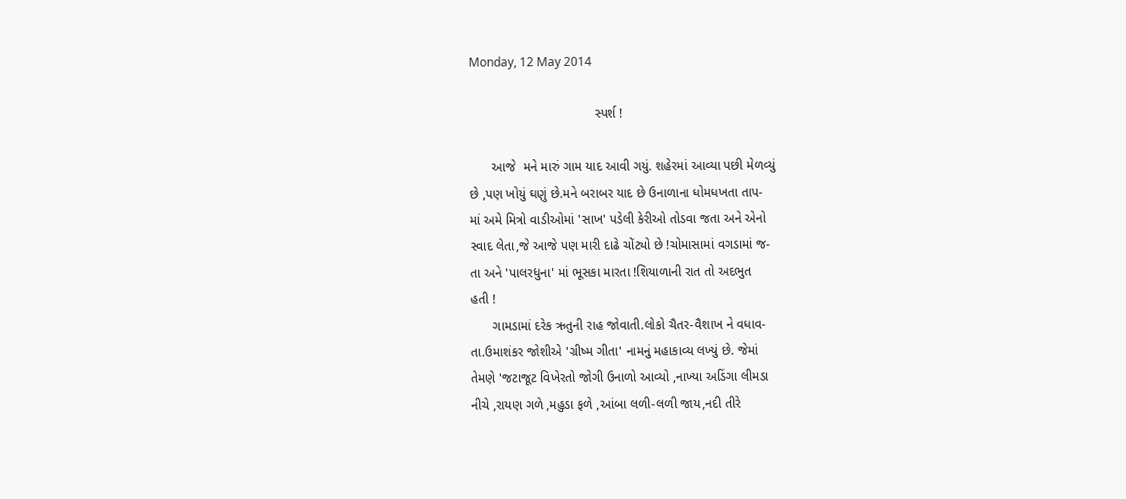Monday, 12 May 2014

                                   સ્પર્શ !

      આજે  મને મારું ગામ યાદ આવી ગયું. શહેરમાં આવ્યા પછી મેળવ્યું
છે ,પણ ખોયું ઘણું છે.મને બરાબર યાદ છે ઉનાળાના ધોમધખતા તાપ-
માં અમે મિત્રો વાડીઓમાં 'સાખ' પડેલી કેરીઓ તોડવા જતા અને એનો
સ્વાદ લેતા,જે આજે પણ મારી દાઢે ચોંટ્યો છે !ચોમાસામાં વગડામાં જ-
તા અને 'પાલરધુના' માં ભૂસકા મારતા !શિયાળાની રાત તો અદભુત
હતી !
      ગામડામાં દરેક ઋતુની રાહ જોવાતી.લોકો ચૈતર-વૈશાખ ને વધાવ-
તા.ઉમાશંકર જોશીએ 'ગ્રીષ્મ ગીતા' નામનું મહાકાવ્ય લખ્યું છે. જેમાં
તેમણે 'જટાજૂટ વિખેરતો જોગી ઉનાળો આવ્યો ,નાખ્યા અડિંગા લીમડા
નીચે ,રાયણ ગળે ,મહુડા ફળે ,આંબા લળી-લળી જાય,નદી તીરે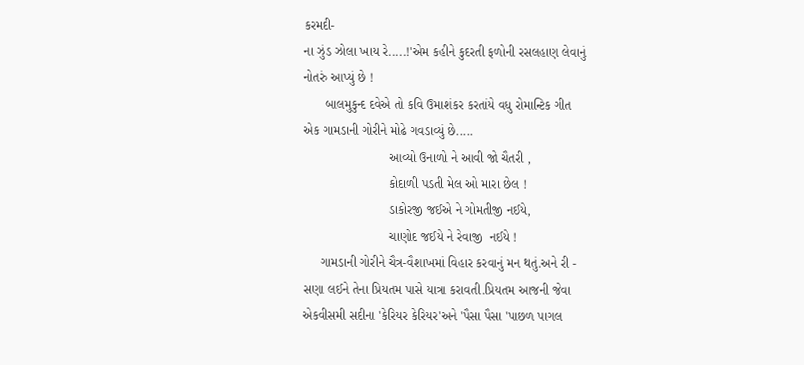કરમદી-
ના ઝુંડ ઝોલા ખાય રે.....!'એમ કહીને કુદરતી ફળોની રસલહાણ લેવાનું
નોતરું આપ્યું છે !
      બાલમુકુન્દ દવેએ તો કવિ ઉમાશંકર કરતાંયે વધુ રોમાન્ટિક ગીત
એક ગામડાની ગોરીને મોઢે ગવડાવ્યું છે.....
                        આવ્યો ઉનાળો ને આવી જો ચૈતરી ,
                        કોદાળી પડતી મેલ ઓ મારા છેલ !
                        ડાકોરજી જઈએ ને ગોમતીજી નઈયે,
                        ચાણોદ જઈયે ને રેવાજી  નઈયે !
     ગામડાની ગોરીને ચૈત્ર-વૈશાખમાં વિહાર કરવાનું મન થતું.અને રી -
સણા લઈને તેના પ્રિયતમ પાસે યાત્રા કરાવતી.પ્રિયતમ આજની જેવા
એકવીસમી સદીના 'કેરિયર કેરિયર'અને 'પૈસા પૈસા 'પાછળ પાગલ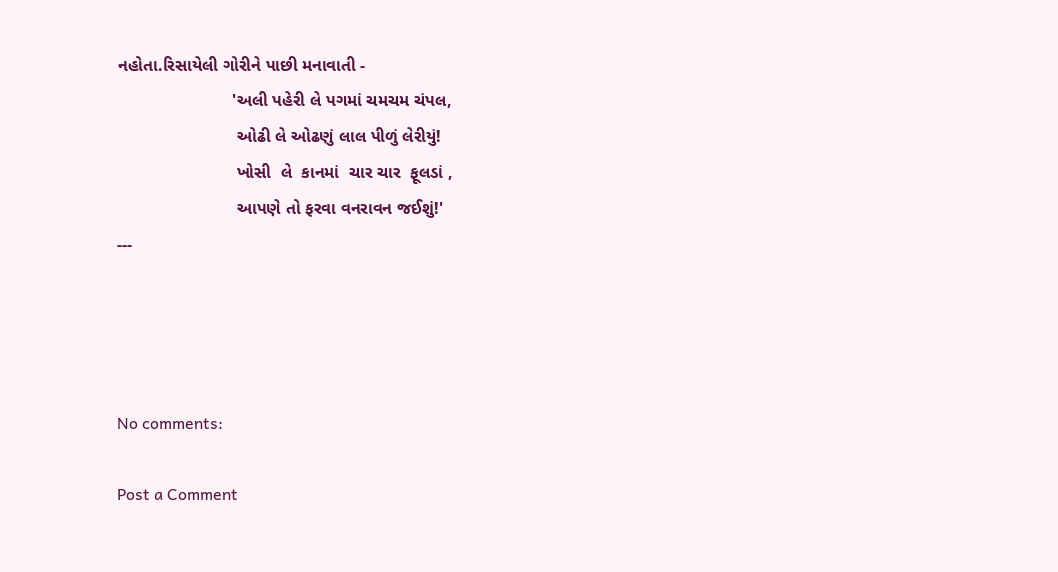નહોતા.રિસાયેલી ગોરીને પાછી મનાવાતી -
                        'અલી પહેરી લે પગમાં ચમચમ ચંપલ,
                         ઓઢી લે ઓઢણું લાલ પીળું લેરીયું!
                         ખોસી  લે  કાનમાં  ચાર ચાર  ફૂલડાં ,
                         આપણે તો ફરવા વનરાવન જઈશું!'
---




No comments:

Post a Comment